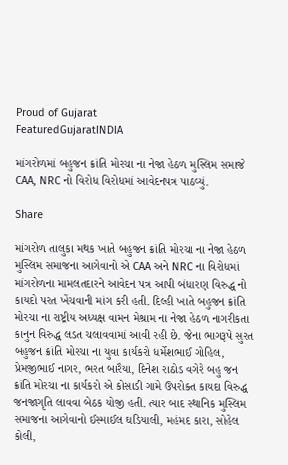Proud of Gujarat
FeaturedGujaratINDIA

માંગરોળમાં બહુજન ક્રાંતિ મોરચા ના નેજા હેઠળ મુસ્લિમ સમાજે CAA, NRC નો વિરોધ વિરોધમાં આવેદનપત્ર પાઠવ્યું.

Share

માંગરોળ તાલુકા મથક ખાતે બહુજન ક્રાંતિ મોરચા ના નેજા હેઠળ મુસ્લિમ સમાજના આગેવાનો એ CAA અને NRC ના વિરોધમાં માંગરોળના મામલતદારને આવેદન પત્ર આપી બંધારણ વિરુદ્ધ નો કાયદો પરત ખેંચવાની માંગ કરી હતી. દિલ્હી ખાતે બહુજન ક્રાંતિ મોરચા ના રાષ્ટ્રીય અધ્યક્ષ વામન મેશ્રામ ના નેજા હેઠળ નાગરીકતા કાનુન વિરુદ્ધ લડત ચલાવવામાં આવી રહી છે. જેના ભાગરૂપે સુરત બહુજન ક્રાંતિ મોરચા ના યુવા કાર્યકરો ધર્મેશભાઈ ગોહિલ, પ્રેમજીભાઈ નાગર, ભરત બારૈયા, દિનેશ રાઠોડ વગેરે બહુ જન ક્રાંતિ મોરચા ના કાર્યકરો એ કોસાડી ગામે ઉપરોક્ત કાયદા વિરુદ્ધ જનજાગૃતિ લાવવા બેઠક યોજી હતી. ત્યાર બાદ સ્થાનિક મુસ્લિમ સમાજના આગેવાનો ઈસ્માઈલ ઘડિયાલી, મહંમદ કારા, સોહેલ કોલી,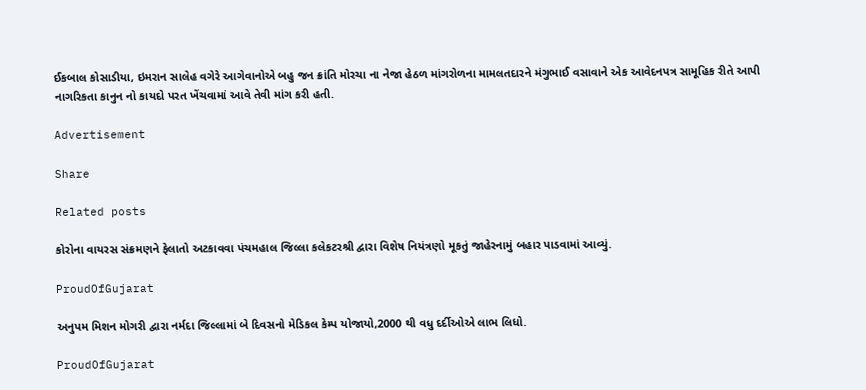ઈકબાલ કોસાડીયા, ઇમરાન સાલેહ વગેરે આગેવાનોએ બહુ જન ક્રાંતિ મોરચા ના નેજા હેઠળ માંગરોળના મામલતદારને મંગુભાઈ વસાવાને એક આવેદનપત્ર સામૂહિક રીતે આપી નાગરિકતા કાનુન નો કાયદો પરત ખેંચવામાં આવે તેવી માંગ કરી હતી.

Advertisement

Share

Related posts

કોરોના વાયરસ સંક્રમણને ફેલાતો અટકાવવા પંચમહાલ જિલ્લા કલેકટરશ્રી દ્વારા વિશેષ નિયંત્રણો મૂકતું જાહેરનામું બહાર પાડવામાં આવ્યું.

ProudOfGujarat

અનુપમ મિશન મોગરી દ્વારા નર્મદા જિલ્લામાં બે દિવસનો મેડિકલ કેમ્પ યોજાયો,2000 થી વધુ દર્દીઓએ લાભ લિધો.

ProudOfGujarat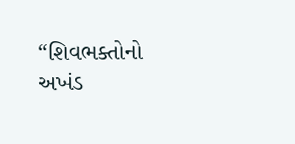“શિવભક્તોનો અખંડ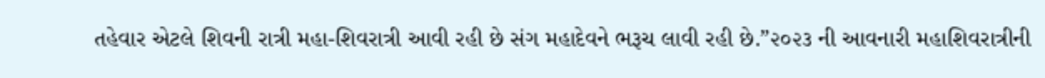તહેવાર એટલે શિવની રાત્રી મહા-શિવરાત્રી આવી રહી છે સંગ મહાદેવને ભરૂચ લાવી રહી છે.”૨૦૨૩ ની આવનારી મહાશિવરાત્રીની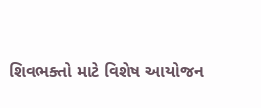શિવભક્તો માટે વિશેષ આયોજન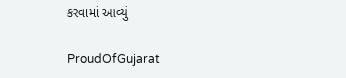કરવામાં આવ્યું

ProudOfGujarat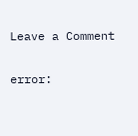Leave a Comment

error: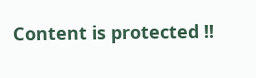Content is protected !!